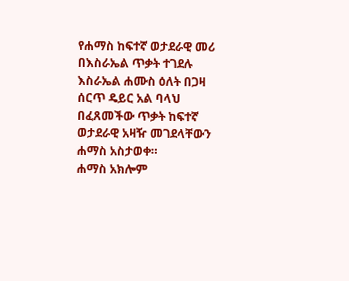የሐማስ ከፍተኛ ወታደራዊ መሪ በእስራኤል ጥቃት ተገደሉ
እስራኤል ሐሙስ ዕለት በጋዛ ሰርጥ ዴይር አል ባላህ በፈጸመችው ጥቃት ከፍተኛ ወታደራዊ አዛዥ መገደላቸውን ሐማስ አስታወቀ።
ሐማስ አክሎም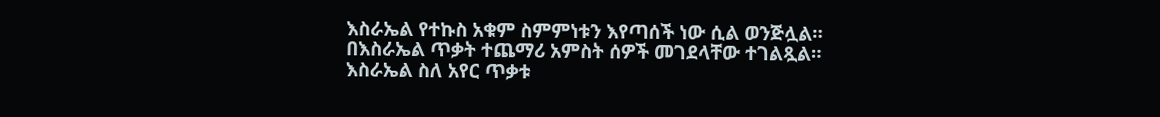እስራኤል የተኩስ አቁም ስምምነቱን እየጣሰች ነው ሲል ወንጅሏል።
በእስራኤል ጥቃት ተጨማሪ አምስት ሰዎች መገደላቸው ተገልጿል።
እስራኤል ስለ አየር ጥቃቱ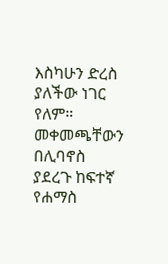እስካሁን ድረስ ያለችው ነገር የለም።
መቀመጫቸውን በሊባኖስ ያደረጉ ከፍተኛ የሐማስ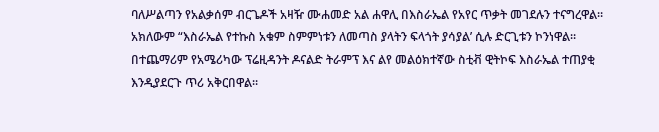ባለሥልጣን የአልቃሰም ብርጌዶች አዛዥ ሙሐመድ አል ሐዋሊ በእስራኤል የአየር ጥቃት መገደሉን ተናግረዋል።
አክለውም “እስራኤል የተኩስ አቁም ስምምነቱን ለመጣስ ያላትን ፍላጎት ያሳያል’ ሲሉ ድርጊቱን ኮንነዋል።
በተጨማሪም የአሜሪካው ፕሬዚዳንት ዶናልድ ትራምፕ እና ልየ መልዕክተኛው ስቲቭ ዊትኮፍ እስራኤል ተጠያቂ እንዲያደርጉ ጥሪ አቅርበዋል።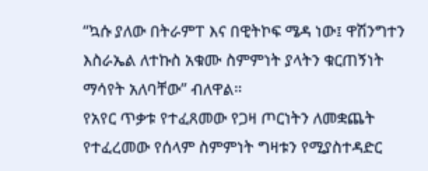“ኳሱ ያለው በትራምፐ እና በዊትኮፍ ሜዳ ነው፤ ዋሽንግተን እስራኤል ለተኩስ አቁሙ ስምምነት ያላትን ቁርጠኝነት ማሳየት አለባቸው” ብለዋል።
የአየር ጥቃቱ የተፈጸመው የጋዛ ጦርነትን ለመቋጨት የተፈረመው የሰላም ስምምነት ግዛቱን የሚያስተዳድር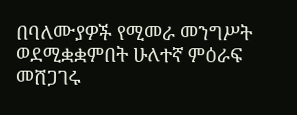በባለሙያዎች የሚመራ መንግሥት ወደሚቋቋምበት ሁለተኛ ምዕራፍ መሸጋገሩ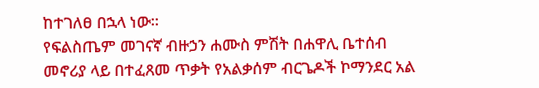ከተገለፀ በኋላ ነው።
የፍልስጤም መገናኛ ብዙኃን ሐሙስ ምሽት በሐዋሊ ቤተሰብ መኖሪያ ላይ በተፈጸመ ጥቃት የአልቃሰም ብርጌዶች ኮማንደር አል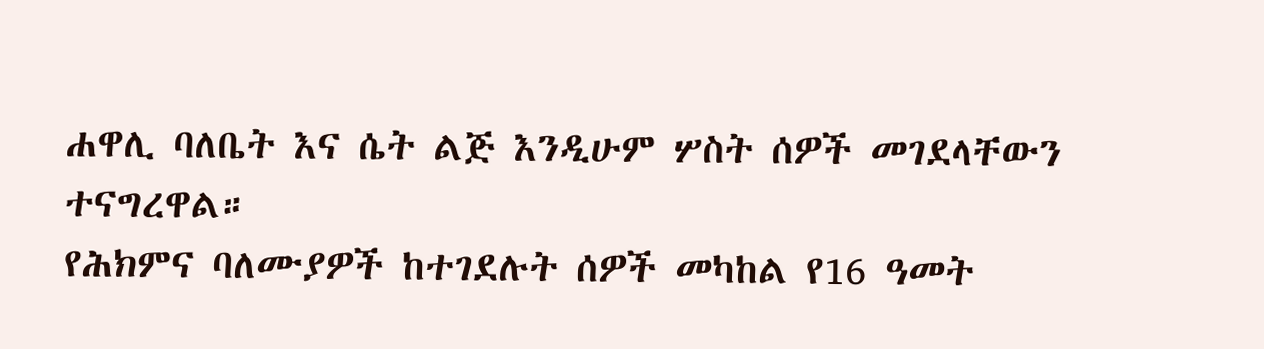ሐዋሊ ባለቤት እና ሴት ልጅ እንዲሁም ሦስት ሰዎች መገደላቸውን ተናግረዋል።
የሕክምና ባለሙያዎች ከተገደሉት ሰዎች መካከል የ16 ዓመት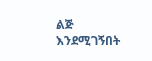ልጅ እንደሚገኝበት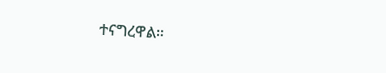ተናግረዋል።